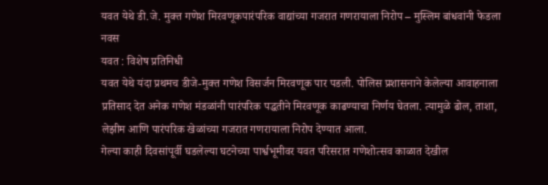यवत येथे डी.जे. मुक्त गणेश मिरवणूकपारंपरिक वाद्यांच्या गजरात गणरायाला निरोप – मुस्लिम बांधवांनी फेडला नवस
यवत : विशेष प्रतिनिधी
यवत येथे यंदा प्रथमच डीजे-मुक्त गणेश विसर्जन मिरवणूक पार पडली. पोलिस प्रशासनाने केलेल्या आवाहनाला प्रतिसाद देत अनेक गणेश मंडळांनी पारंपरिक पद्धतीने मिरवणूक काढण्याचा निर्णय घेतला. त्यामुळे ढोल, ताशा, लेझीम आणि पारंपरिक खेळांच्या गजरात गणरायाला निरोप देण्यात आला.
गेल्या काही दिवसांपूर्वी घडलेल्या घटनेच्या पार्श्वभूमीवर यवत परिसरात गणेशोत्सव काळात देखील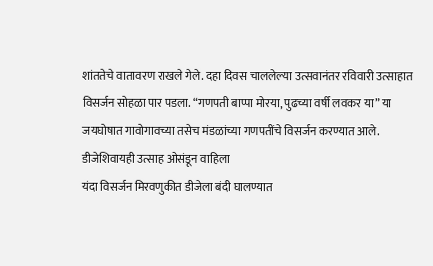शांततेचे वातावरण राखले गेले. दहा दिवस चाललेल्या उत्सवानंतर रविवारी उत्साहात विसर्जन सोहळा पार पडला. “गणपती बाप्पा मोरया, पुढच्या वर्षी लवकर या” या जयघोषात गावोगावच्या तसेच मंडळांच्या गणपतींचे विसर्जन करण्यात आले.
डीजेशिवायही उत्साह ओसंडून वाहिला
यंदा विसर्जन मिरवणुकीत डीजेला बंदी घालण्यात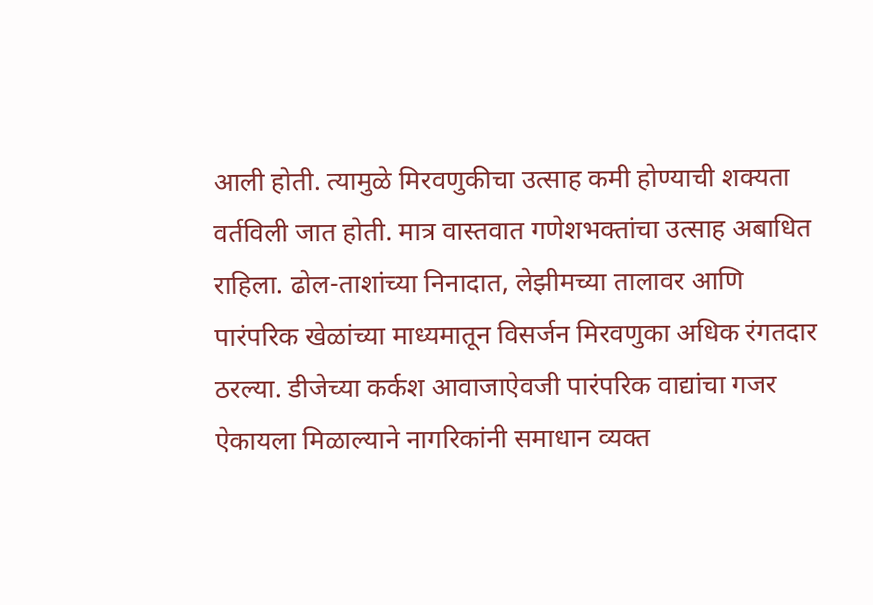आली होती. त्यामुळे मिरवणुकीचा उत्साह कमी होण्याची शक्यता वर्तविली जात होती. मात्र वास्तवात गणेशभक्तांचा उत्साह अबाधित राहिला. ढोल-ताशांच्या निनादात, लेझीमच्या तालावर आणि पारंपरिक खेळांच्या माध्यमातून विसर्जन मिरवणुका अधिक रंगतदार ठरल्या. डीजेच्या कर्कश आवाजाऐवजी पारंपरिक वाद्यांचा गजर ऐकायला मिळाल्याने नागरिकांनी समाधान व्यक्त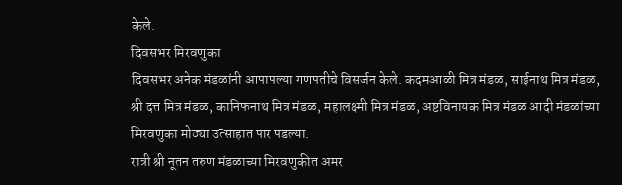केले.
दिवसभर मिरवणुका
दिवसभर अनेक मंडळांनी आपापल्या गणपतीचे विसर्जन केले. कदमआळी मित्र मंडळ, साईनाथ मित्र मंडळ, श्री दत्त मित्र मंडळ, कानिफनाथ मित्र मंडळ, महालक्ष्मी मित्र मंडळ, अष्टविनायक मित्र मंडळ आदी मंडळांच्या मिरवणुका मोठ्या उत्साहात पार पडल्या.
रात्री श्री नूतन तरुण मंडळाच्या मिरवणुकीत अमर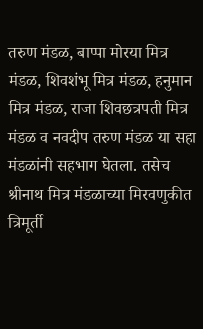तरुण मंडळ, बाप्पा मोरया मित्र मंडळ, शिवशंभू मित्र मंडळ, हनुमान मित्र मंडळ, राजा शिवछत्रपती मित्र मंडळ व नवदीप तरुण मंडळ या सहा मंडळांनी सहभाग घेतला. तसेच श्रीनाथ मित्र मंडळाच्या मिरवणुकीत त्रिमूर्ती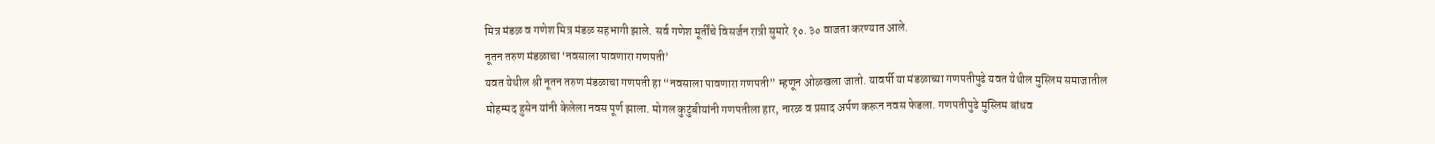मित्र मंडळ व गणेश मित्र मंडळ सहभागी झाले. सर्व गणेश मूर्तींचे विसर्जन रात्री सुमारे १०.३० वाजता करण्यात आले.
नूतन तरुण मंडळाचा ‘नवसाला पावणारा गणपती’
यवत येथील श्री नूतन तरुण मंडळाचा गणपती हा “नवसाला पावणारा गणपती” म्हणून ओळखला जातो. यावर्षी या मंडळाच्या गणपतीपुढे यवत येथील मुस्लिम समाजातील मोहम्मद हुसेन यांनी केलेला नवस पूर्ण झाला. मोगल कुटुंबीयांनी गणपतीला हार, नारळ व प्रसाद अर्पण करून नवस फेडला. गणपतीपुढे मुस्लिम बांधव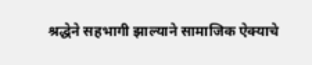श्रद्धेने सहभागी झाल्याने सामाजिक ऐक्याचे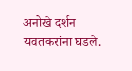अनोखे दर्शन यवतकरांना घडले.